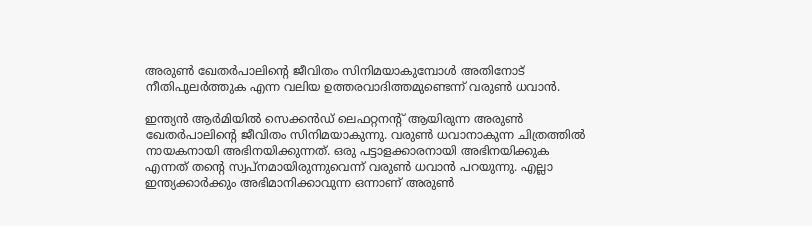അരുണ്‍ ഖേതര്‍പാലിന്റെ ജീവിതം സിനിമയാകുമ്പോള്‍ അതിനോട് നീതിപുലര്‍ത്തുക എന്ന വലിയ ഉത്തരവാദിത്തമുണ്ടെന്ന് വരുണ്‍ ധവാൻ.

ഇന്ത്യൻ ആര്‍മിയില്‍ സെക്കൻഡ് ലെഫറ്റനന്റ് ആയിരുന്ന അരുണ്‍ ഖേതര്‍പാലിന്റെ ജീവിതം സിനിമയാകുന്നു. വരുണ്‍ ധവാനാകുന്ന ചിത്രത്തില്‍ നായകനായി അഭിനയിക്കുന്നത്. ഒരു പട്ടാളക്കാരനായി അഭിനയിക്കുക എന്നത് തന്റെ സ്വപ്‍നമായിരുന്നുവെന്ന് വരുണ്‍ ധവാൻ പറയുന്നു. എല്ലാ ഇന്ത്യക്കാര്‍ക്കും അഭിമാനിക്കാവുന്ന ഒന്നാണ് അരുണ്‍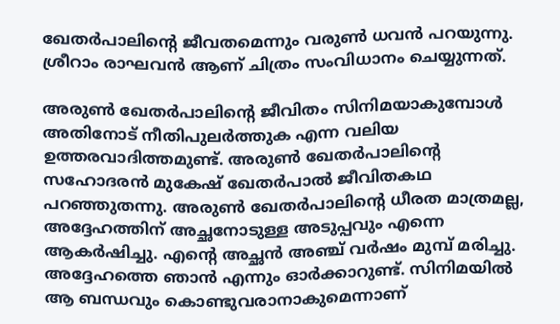ഖേതര്‍പാലിന്റെ ജീവതമെന്നും വരുണ്‍ ധവൻ പറയുന്നു. ശ്രീറാം രാഘവൻ ആണ് ചിത്രം സംവിധാനം ചെയ്യുന്നത്.

അരുണ്‍ ഖേതര്‍പാലിന്റെ ജീവിതം സിനിമയാകുമ്പോള്‍ അതിനോട് നീതിപുലര്‍ത്തുക എന്ന വലിയ ഉത്തരവാദിത്തമുണ്ട്. അരുണ്‍ ഖേതര്‍പാലിന്റെ സഹോദരൻ മുകേഷ് ഖേതര്‍പാല്‍ ജീവിതകഥ പറഞ്ഞുതന്നു. അരുണ്‍ ഖേതര്‍പാലിന്റെ ധീരത മാത്രമല്ല, അദ്ദേഹത്തിന് അച്ഛനോടുള്ള അടുപ്പവും എന്നെ ആകര്‍ഷിച്ചു. എന്റെ അച്ഛൻ അഞ്ച് വര്‍ഷം മുമ്പ് മരിച്ചു. അദ്ദേഹത്തെ ഞാൻ എന്നും ഓര്‍ക്കാറുണ്ട്. സിനിമയില്‍ ആ ബന്ധവും കൊണ്ടുവരാനാകുമെന്നാണ്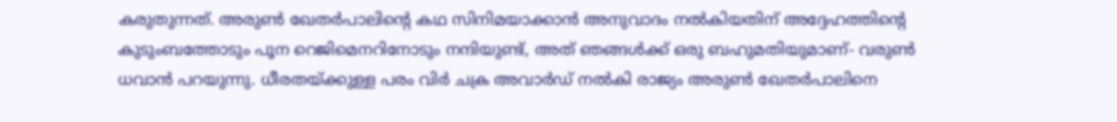കരുതുന്നത്. അരുണ്‍ ഖേതര്‍പാലിന്റെ കഥ സിനിമയാക്കാൻ അനുവാദം നല്‍കിയതിന് അദ്ദേഹത്തിന്റെ കുടുംബത്തോടും പൂന റെജിമെനറിനോടും നന്ദിയുണ്ട്, അത് ഞങ്ങള്‍ക്ക് ഒരു ബഹുമതിയുമാണ്- വരുണ്‍ ധവാൻ പറയുന്നു. ധീരതയ്‍ക്കുള്ള പരം വിര്‍ ചക്ര അവാര്‍ഡ് നല്‍കി രാജ്യം അരുണ്‍ ഖേതര്‍പാലിനെ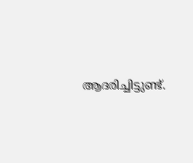ആദരിച്ചിട്ടുണ്ട്.